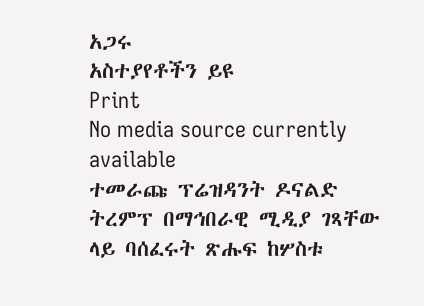አጋሩ
አስተያየቶችን ይዩ
Print
No media source currently available
ተመራጩ ፕሬዝዳንት ዶናልድ ትረምፕ በማኅበራዊ ሚዲያ ገጻቸው ላይ ባሰፈሩት ጽሑፍ ከሦስቱ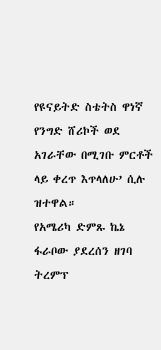የዩናይትድ ስቴትስ ዋነኛ የንግድ ሸሪኮች ወደ አገራቸው በሚገቡ ምርቶች ላይ ቀረጥ እጥላለሁ’ ሲሉ ዝተዋል።
የአሜሪካ ድምጹ ኬኔ ፋራቦው ያደረሰን ዘገባ ትረምፕ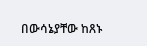በውሳኔያቸው ከጸኑ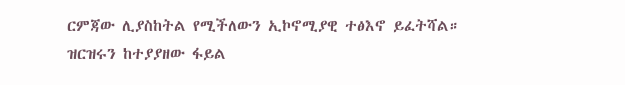ርምጃው ሊያስከትል የሚችለውን ኢኮኖሚያዊ ተፅእኖ ይፈትሻል።
ዝርዝሩን ከተያያዘው ፋይል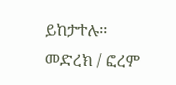ይከታተሉ፡፡
መድረክ / ፎረም